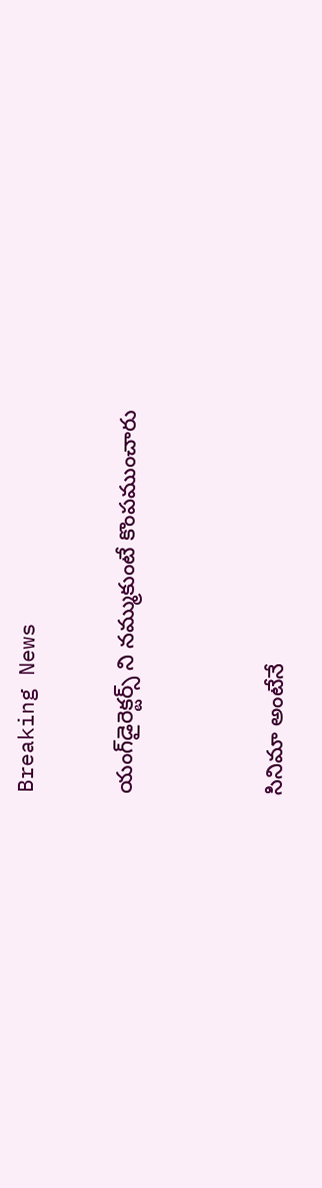Breaking News

యంగ్‌డైరెక్టర్స్‌ ని నమ్ముకుంటే కొంపముంచారు


సినిమా అంటేనే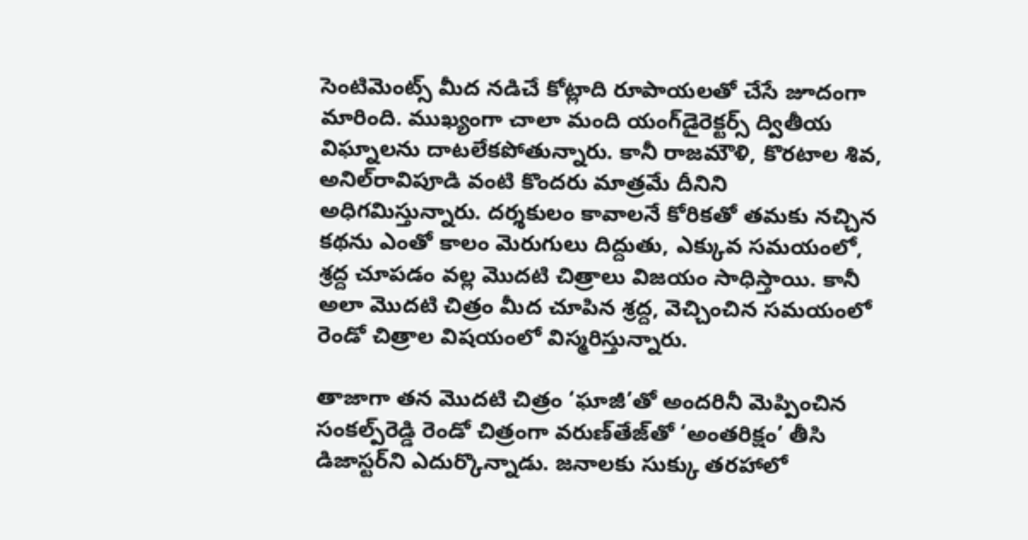సెంటిమెంట్స్‌ మీద నడిచే కోట్లాది రూపాయలతో చేసే జూదంగా మారింది. ముఖ్యంగా చాలా మంది యంగ్‌డైరెక్టర్స్‌ ద్వితీయ విఘ్నాలను దాటలేకపోతున్నారు. కానీ రాజమౌళి, కొరటాల శివ, అనిల్‌రావిపూడి వంటి కొందరు మాత్రమే దీనిని అధిగమిస్తున్నారు. దర్శకులం కావాలనే కోరికతో తమకు నచ్చిన కథను ఎంతో కాలం మెరుగులు దిద్దుతు, ఎక్కువ సమయంలో, శ్రద్ద చూపడం వల్ల మొదటి చిత్రాలు విజయం సాధిస్తాయి. కానీ అలా మొదటి చిత్రం మీద చూపిన శ్రద్ద, వెచ్చించిన సమయంలో రెండో చిత్రాల విషయంలో విస్మరిస్తున్నారు.

తాజాగా తన మొదటి చిత్రం ‘ఘాజీ’తో అందరినీ మెప్పించిన సంకల్ప్‌రెడ్డి రెండో చిత్రంగా వరుణ్‌తేజ్‌తో ‘అంతరిక్షం’ తీసి డిజాస్టర్‌ని ఎదుర్కొన్నాడు. జనాలకు సుక్కు తరహాలో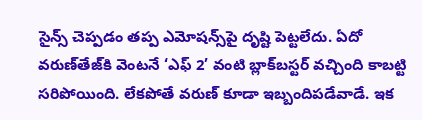సైన్స్‌ చెప్పడం తప్ప ఎమోషన్స్‌పై దృష్టి పెట్టలేదు. ఏదో వరుణ్‌తేజ్‌కి వెంటనే ‘ఎఫ్‌ 2’ వంటి బ్లాక్‌బస్టర్‌ వచ్చింది కాబట్టి సరిపోయింది. లేకపోతే వరుణ్‌ కూడా ఇబ్బందిపడేవాడే. ఇక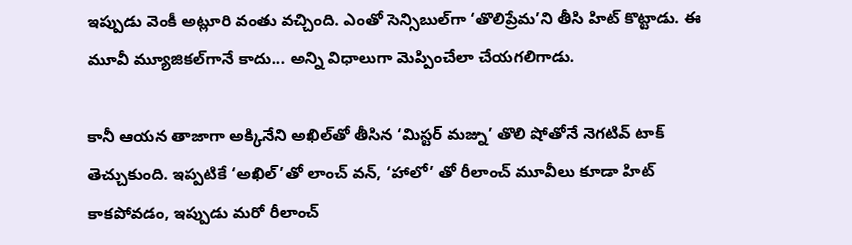ఇప్పుడు వెంకీ అట్లూరి వంతు వచ్చింది. ఎంతో సెన్సిబుల్‌గా ‘తొలిప్రేమ’ని తీసి హిట్‌ కొట్టాడు. ఈ మూవీ మ్యూజికల్‌గానే కాదు... అన్ని విధాలుగా మెప్పించేలా చేయగలిగాడు.

కానీ ఆయన తాజాగా అక్కినేని అఖిల్‌తో తీసిన ‘మిస్టర్‌ మజ్ను’ తొలి షోతోనే నెగటివ్‌ టాక్‌ తెచ్చుకుంది. ఇప్పటికే ‘అఖిల్‌’తో లాంచ్‌ వన్‌, ‘హాలో’ తో రీలాంచ్‌ మూవీలు కూడా హిట్‌ కాకపోవడం, ఇప్పుడు మరో రీలాంచ్‌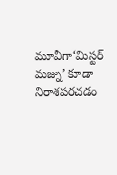మూవీగా‘మిస్టర్‌ మజ్ను’ కూడా నిరాశపరచడం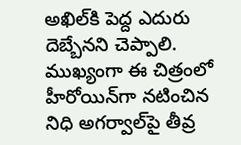అఖిల్‌కి పెద్ద ఎదురు దెబ్బేనని చెప్పాలి. ముఖ్యంగా ఈ చిత్రంలో హీరోయిన్‌గా నటించిన నిధి అగర్వాల్‌పై తీవ్ర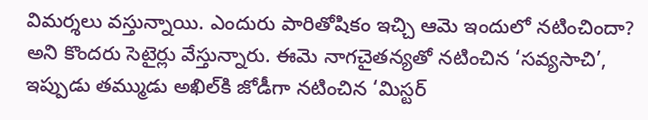విమర్శలు వస్తున్నాయి. ఎందురు పారితోషికం ఇచ్చి ఆమె ఇందులో నటించిందా? అని కొందరు సెటైర్లు వేస్తున్నారు. ఈమె నాగచైతన్యతో నటించిన ‘సవ్యసాచి’, ఇప్పుడు తమ్ముడు అఖిల్‌కి జోడీగా నటించిన ‘మిస్టర్‌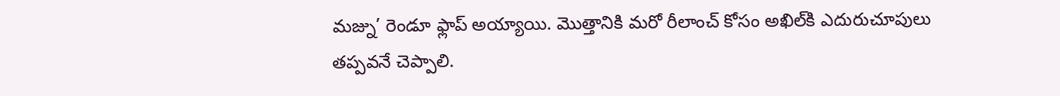మజ్ను’ రెండూ ఫ్లాప్‌ అయ్యాయి. మొత్తానికి మరో రీలాంచ్‌ కోసం అఖిల్‌కి ఎదురుచూపులు తప్పవనే చెప్పాలి.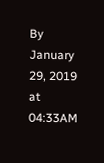By January 29, 2019 at 04:33AM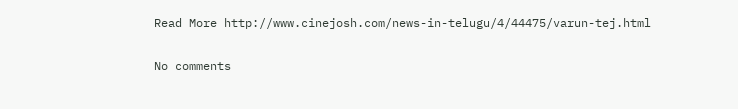Read More http://www.cinejosh.com/news-in-telugu/4/44475/varun-tej.html

No comments